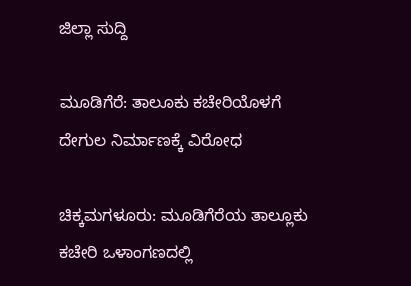ಜಿಲ್ಲಾ ಸುದ್ದಿ

ಮೂಡಿಗೆರೆ: ತಾಲೂಕು ಕಚೇರಿಯೊಳಗೆ ದೇಗುಲ ನಿರ್ಮಾಣಕ್ಕೆ ವಿರೋಧ

ಚಿಕ್ಕಮಗಳೂರು: ಮೂಡಿಗೆರೆಯ ತಾಲ್ಲೂಕು ಕಚೇರಿ ಒಳಾಂಗಣದಲ್ಲಿ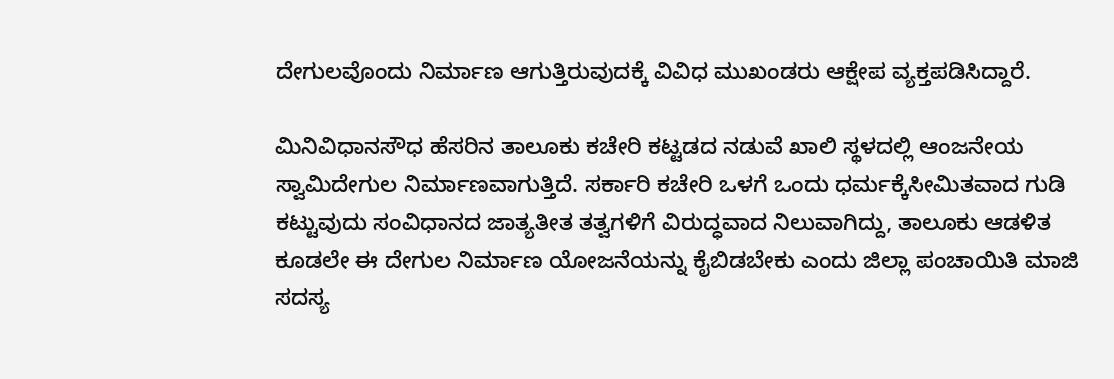ದೇಗುಲವೊಂದು ನಿರ್ಮಾಣ ಆಗುತ್ತಿರುವುದಕ್ಕೆ ವಿವಿಧ ಮುಖಂಡರು ಆಕ್ಷೇಪ ವ್ಯಕ್ತಪಡಿಸಿದ್ದಾರೆ.

ಮಿನಿವಿಧಾನಸೌಧ ಹೆಸರಿನ ತಾಲೂಕು ಕಚೇರಿ ಕಟ್ಟಡದ ನಡುವೆ ಖಾಲಿ ಸ್ಥಳದಲ್ಲಿ ಆಂಜನೇಯ ಸ್ವಾಮಿದೇಗುಲ ನಿರ್ಮಾಣವಾಗುತ್ತಿದೆ. ಸರ್ಕಾರಿ ಕಚೇರಿ ಒಳಗೆ ಒಂದು ಧರ್ಮಕ್ಕೆಸೀಮಿತವಾದ ಗುಡಿ ಕಟ್ಟುವುದು ಸಂವಿಧಾನದ ಜಾತ್ಯತೀತ ತತ್ವಗಳಿಗೆ ವಿರುದ್ಧವಾದ ನಿಲುವಾಗಿದ್ದು, ತಾಲೂಕು ಆಡಳಿತ ಕೂಡಲೇ ಈ ದೇಗುಲ ನಿರ್ಮಾಣ ಯೋಜನೆಯನ್ನು ಕೈಬಿಡಬೇಕು ಎಂದು ಜಿಲ್ಲಾ ಪಂಚಾಯಿತಿ ಮಾಜಿ ಸದಸ್ಯ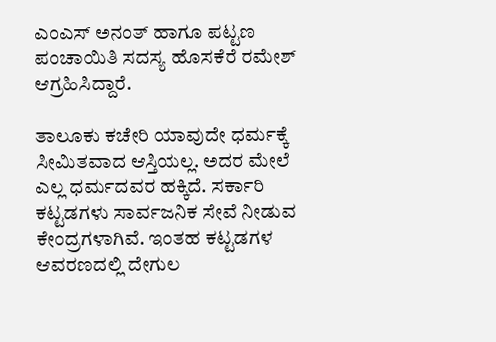ಎಂಎಸ್ ಅನಂತ್ ಹಾಗೂ ಪಟ್ಟಣ ಪಂಚಾಯಿತಿ ಸದಸ್ಯ ಹೊಸಕೆರೆ ರಮೇಶ್ ಆಗ್ರಹಿಸಿದ್ದಾರೆ.

ತಾಲೂಕು ಕಚೇರಿ ಯಾವುದೇ ಧರ್ಮಕ್ಕೆ ಸೀಮಿತವಾದ ಆಸ್ತಿಯಲ್ಲ. ಅದರ ಮೇಲೆ ಎಲ್ಲ ಧರ್ಮದವರ ಹಕ್ಕಿದೆ. ಸರ್ಕಾರಿ ಕಟ್ಟಡಗಳು ಸಾರ್ವಜನಿಕ ಸೇವೆ ನೀಡುವ ಕೇಂದ್ರಗಳಾಗಿವೆ. ಇಂತಹ ಕಟ್ಟಡಗಳ ಆವರಣದಲ್ಲಿ ದೇಗುಲ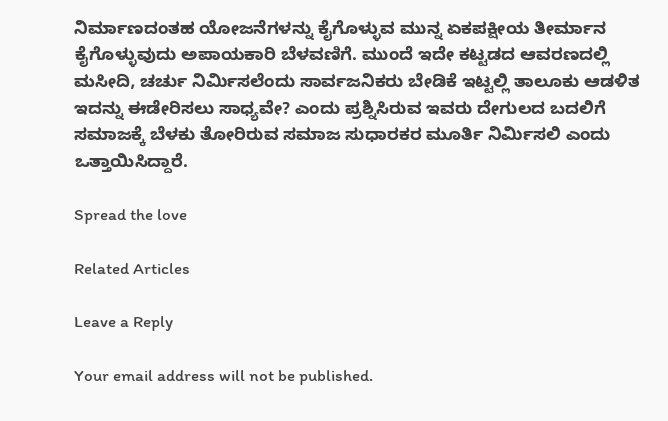ನಿರ್ಮಾಣದಂತಹ ಯೋಜನೆಗಳನ್ನು ಕೈಗೊಳ್ಳುವ ಮುನ್ನ ಏಕಪಕ್ಷೀಯ ತೀರ್ಮಾನ ಕೈಗೊಳ್ಳುವುದು ಅಪಾಯಕಾರಿ ಬೆಳವಣಿಗೆ. ಮುಂದೆ ಇದೇ ಕಟ್ಟಡದ ಆವರಣದಲ್ಲಿ ಮಸೀದಿ, ಚರ್ಚು ನಿರ್ಮಿಸಲೆಂದು ಸಾರ್ವಜನಿಕರು ಬೇಡಿಕೆ ಇಟ್ಟಲ್ಲಿ ತಾಲೂಕು ಆಡಳಿತ ಇದನ್ನು ಈಡೇರಿಸಲು ಸಾಧ್ಯವೇ? ಎಂದು ಪ್ರಶ್ನಿಸಿರುವ ಇವರು ದೇಗುಲದ ಬದಲಿಗೆ ಸಮಾಜಕ್ಕೆ ಬೆಳಕು ತೋರಿರುವ ಸಮಾಜ ಸುಧಾರಕರ ಮೂರ್ತಿ ನಿರ್ಮಿಸಲಿ ಎಂದು ಒತ್ತಾಯಿಸಿದ್ದಾರೆ.

Spread the love

Related Articles

Leave a Reply

Your email address will not be published.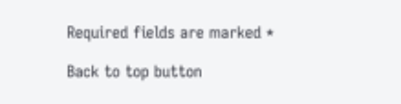Required fields are marked *

Back to top button